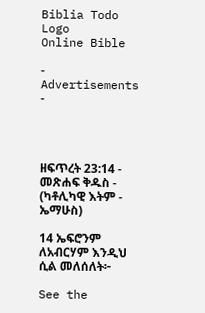Biblia Todo Logo
Online Bible

- Advertisements -




ዘፍጥረት 23:14 - መጽሐፍ ቅዱስ - (ካቶሊካዊ እትም - ኤማሁስ)

14 ኤፍሮንም ለአብርሃም እንዲህ ሲል መለሰለት፦

See the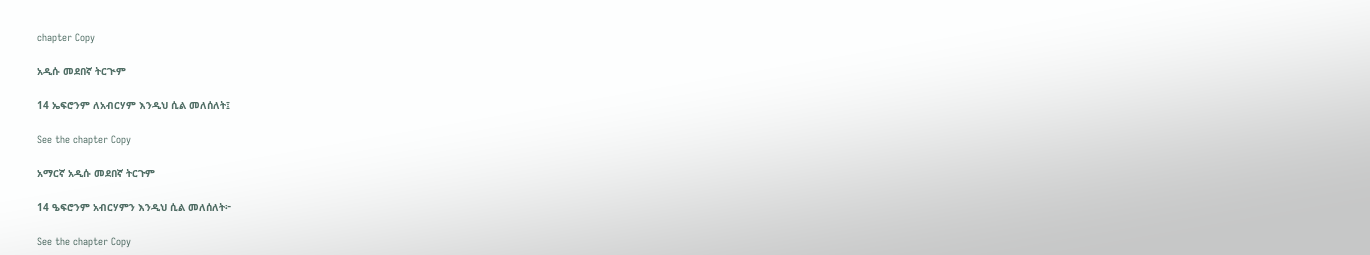chapter Copy

አዲሱ መደበኛ ትርጒም

14 ኤፍሮንም ለአብርሃም እንዲህ ሲል መለሰለት፤

See the chapter Copy

አማርኛ አዲሱ መደበኛ ትርጉም

14 ዔፍሮንም አብርሃምን እንዲህ ሲል መለሰለት፦

See the chapter Copy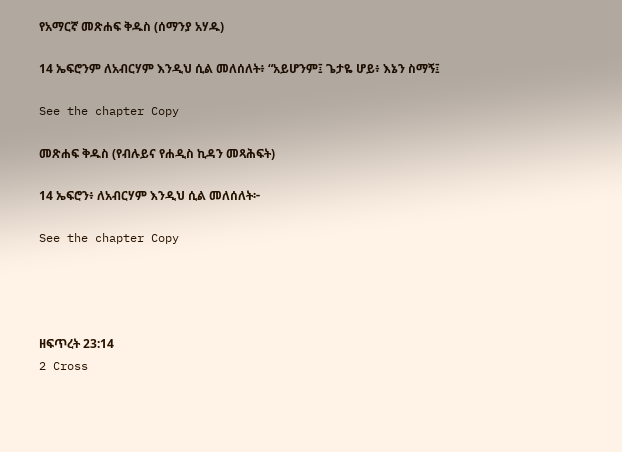የአማርኛ መጽሐፍ ቅዱስ (ሰማንያ አሃዱ)

14 ኤፍሮንም ለአብርሃም እንዲህ ሲል መለሰለት፥ “አይሆንም፤ ጌታዬ ሆይ፥ እኔን ስማኝ፤

See the chapter Copy

መጽሐፍ ቅዱስ (የብሉይና የሐዲስ ኪዳን መጻሕፍት)

14 ኤፍሮን፥ ለአብርሃም እንዲህ ሲል መለሰለት፦

See the chapter Copy




ዘፍጥረት 23:14
2 Cross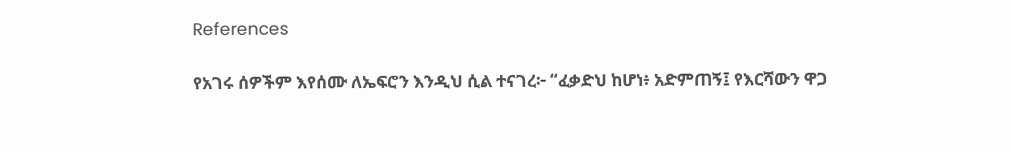References

የአገሩ ሰዎችም እየሰሙ ለኤፍሮን እንዲህ ሲል ተናገረ፦ “ፈቃድህ ከሆነ፥ አድምጠኝ፤ የእርሻውን ዋጋ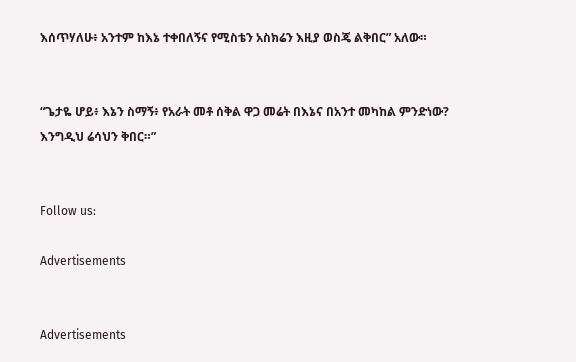እሰጥሃለሁ፥ አንተም ከእኔ ተቀበለኝና የሚስቴን አስክሬን እዚያ ወስጄ ልቅበር” አለው።


“ጌታዬ ሆይ፥ እኔን ስማኝ፥ የአራት መቶ ሰቅል ዋጋ መሬት በእኔና በአንተ መካከል ምንድነው? እንግዲህ ሬሳህን ቅበር።”


Follow us:

Advertisements


Advertisements